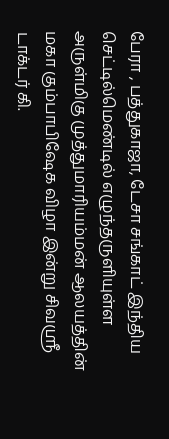பேரா , பத்துகாஜா, டேசா சங்காட் இந்திய செட்டில்மெண்டில் எழுந்தருளியுள்ள அருள்மிகு முத்துமாரியம்மன் ஆலயத்தின் மகா கும்பாபிஷேக விழா இன்று சிவஸ்ரீ டாக்டர் கி.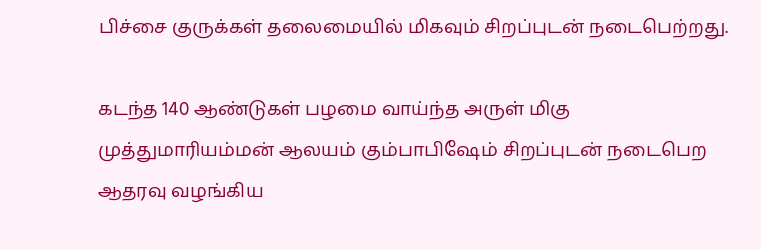பிச்சை குருக்கள் தலைமையில் மிகவும் சிறப்புடன் நடைபெற்றது.

கடந்த 140 ஆண்டுகள் பழமை வாய்ந்த அருள் மிகு முத்துமாரியம்மன் ஆலயம் கும்பாபிஷேம் சிறப்புடன் நடைபெற ஆதரவு வழங்கிய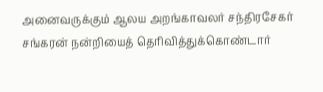அனைவருக்கும் ஆலய அறங்காவலர் சந்திரசேகர் சங்கரன் நன்றியைத் தெரிவித்துக்கொண்டார்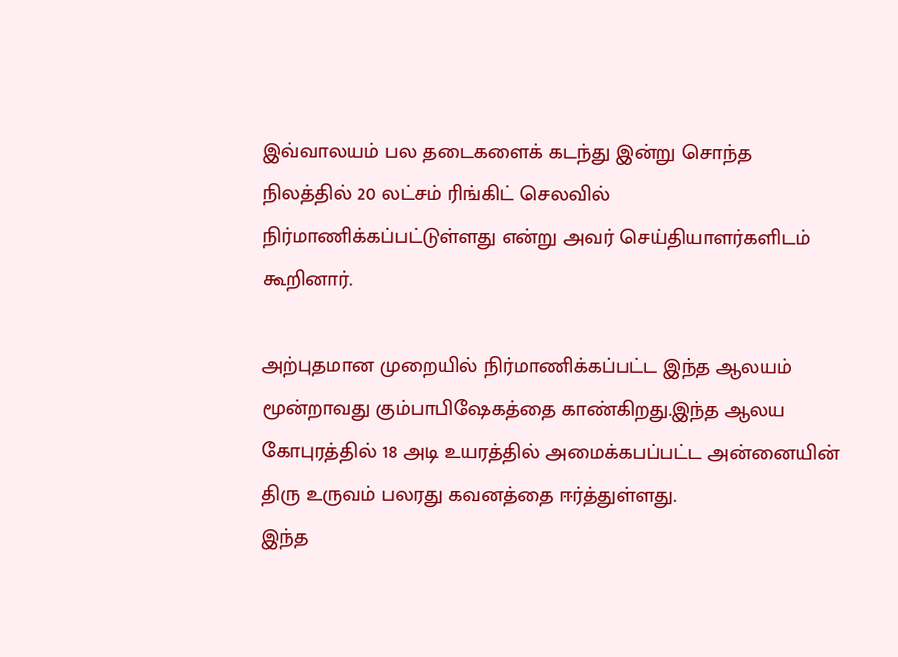இவ்வாலயம் பல தடைகளைக் கடந்து இன்று சொந்த நிலத்தில் 20 லட்சம் ரிங்கிட் செலவில் நிர்மாணிக்கப்பட்டுள்ளது என்று அவர் செய்தியாளர்களிடம் கூறினார்.

அற்புதமான முறையில் நிர்மாணிக்கப்பட்ட இந்த ஆலயம் மூன்றாவது கும்பாபிஷேகத்தை காண்கிறது.இந்த ஆலய கோபுரத்தில் 18 அடி உயரத்தில் அமைக்கபப்பட்ட அன்னையின் திரு உருவம் பலரது கவனத்தை ஈர்த்துள்ளது.
இந்த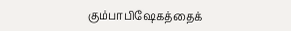கும்பாபிஷேகத்தைக்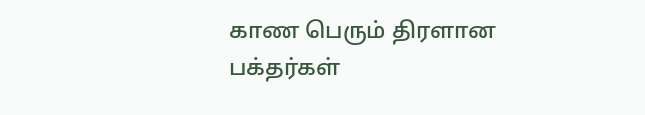காண பெரும் திரளான பக்தர்கள்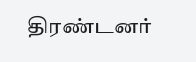திரண்டனர்